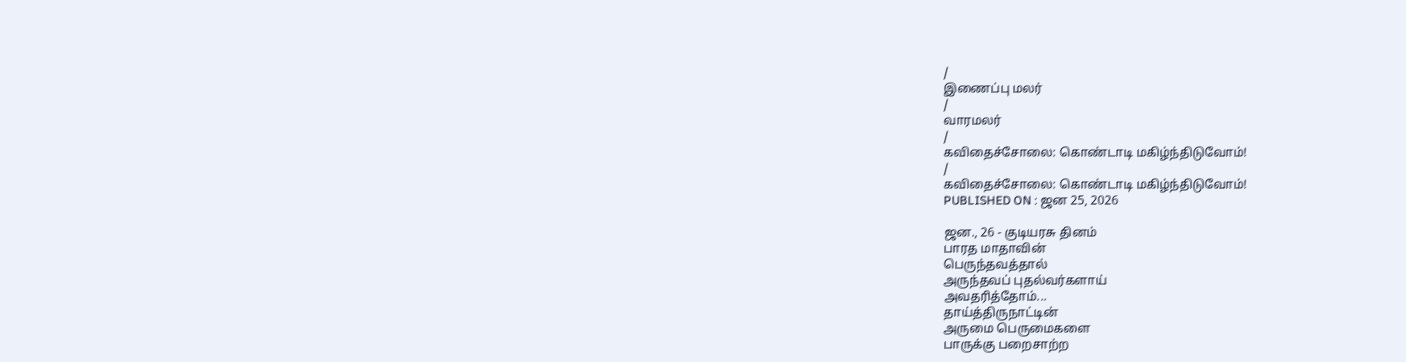/
இணைப்பு மலர்
/
வாரமலர்
/
கவிதைச்சோலை: கொண்டாடி மகிழ்ந்திடுவோம்!
/
கவிதைச்சோலை: கொண்டாடி மகிழ்ந்திடுவோம்!
PUBLISHED ON : ஜன 25, 2026

ஜன., 26 - குடியரசு தினம்
பாரத மாதாவின்
பெருந்தவத்தால்
அருந்தவப் புதல்வர்களாய்
அவதரித்தோம்...
தாய்த்திருநாட்டின்
அருமை பெருமைகளை
பாருக்கு பறைசாற்ற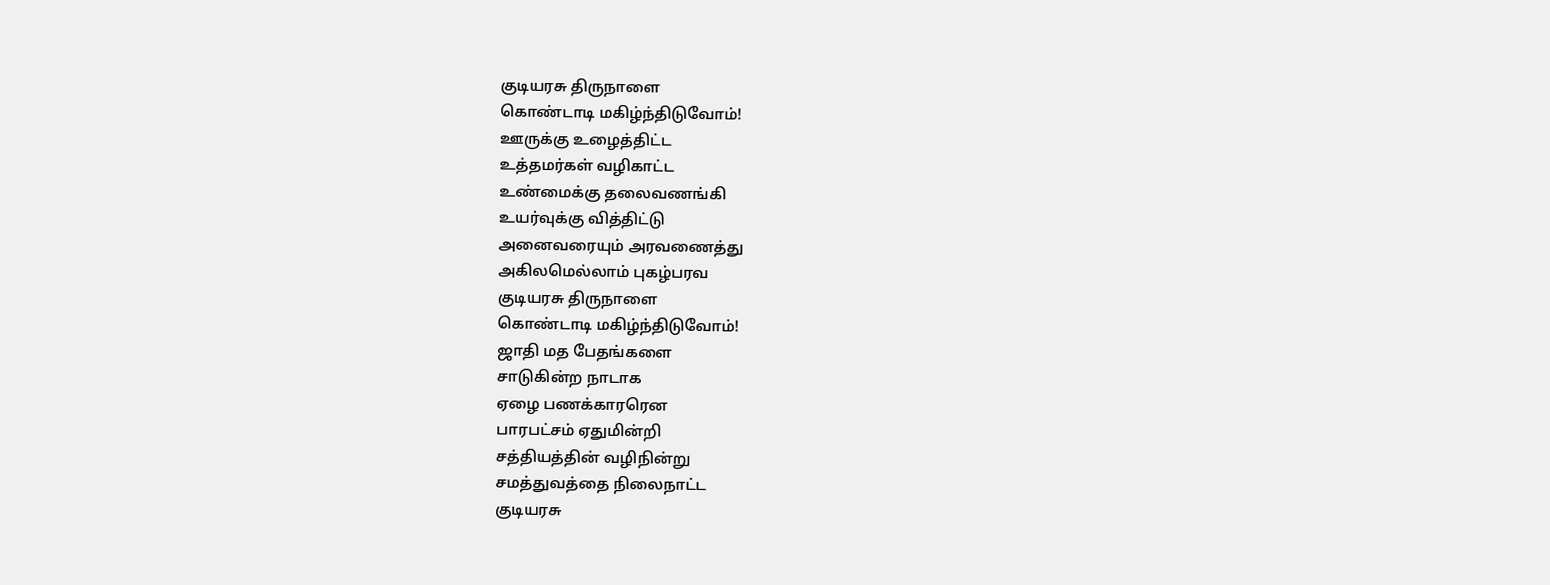குடியரசு திருநாளை
கொண்டாடி மகிழ்ந்திடுவோம்!
ஊருக்கு உழைத்திட்ட
உத்தமர்கள் வழிகாட்ட
உண்மைக்கு தலைவணங்கி
உயர்வுக்கு வித்திட்டு
அனைவரையும் அரவணைத்து
அகிலமெல்லாம் புகழ்பரவ
குடியரசு திருநாளை
கொண்டாடி மகிழ்ந்திடுவோம்!
ஜாதி மத பேதங்களை
சாடுகின்ற நாடாக
ஏழை பணக்காரரென
பாரபட்சம் ஏதுமின்றி
சத்தியத்தின் வழிநின்று
சமத்துவத்தை நிலைநாட்ட
குடியரசு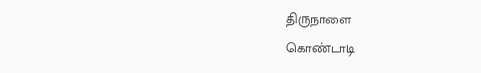திருநாளை
கொண்டாடி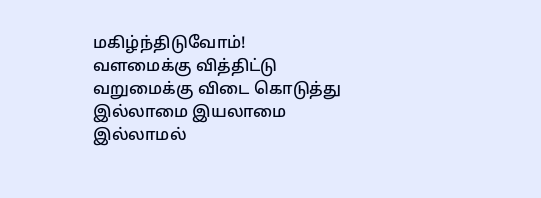மகிழ்ந்திடுவோம்!
வளமைக்கு வித்திட்டு
வறுமைக்கு விடை கொடுத்து
இல்லாமை இயலாமை
இல்லாமல்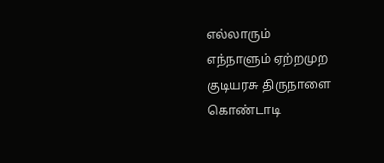எல்லாரும்
எந்நாளும் ஏற்றமுற
குடியரசு திருநாளை
கொண்டாடி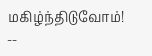மகிழ்ந்திடுவோம்!
--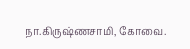நா.கிருஷ்ணசாமி, கோவை.